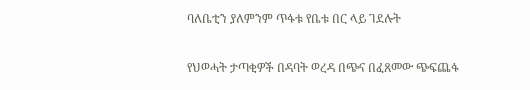ባለቤቲን ያለምንም ጥፋቱ የቤቱ በር ላይ ገደሉት

የህወሓት ታጣቂዎች በዳባት ወረዳ በጭና በፈጸመው ጭፍጨፋ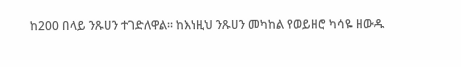ከ200 በላይ ንጹሀን ተገድለዋል። ከእነዚህ ንጹሀን መካከል የወይዘሮ ካሳዬ ዘውዱ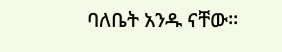ባለቤት አንዱ ናቸው።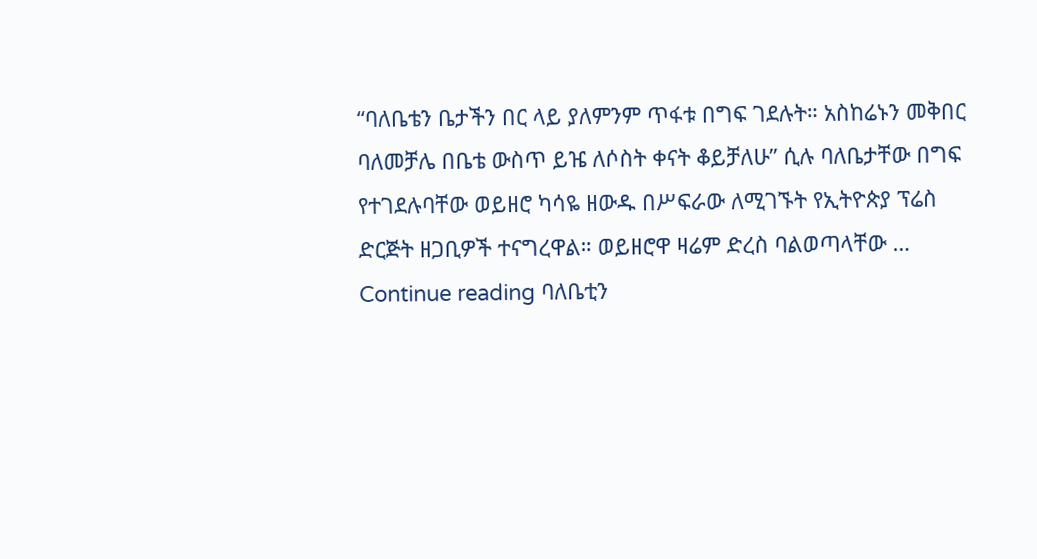“ባለቤቴን ቤታችን በር ላይ ያለምንም ጥፋቱ በግፍ ገደሉት። አስከሬኑን መቅበር ባለመቻሌ በቤቴ ውስጥ ይዤ ለሶስት ቀናት ቆይቻለሁ” ሲሉ ባለቤታቸው በግፍ የተገደሉባቸው ወይዘሮ ካሳዬ ዘውዱ በሥፍራው ለሚገኙት የኢትዮጵያ ፕሬስ ድርጅት ዘጋቢዎች ተናግረዋል። ወይዘሮዋ ዛሬም ድረስ ባልወጣላቸው … Continue reading ባለቤቲን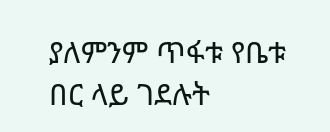ያለምንም ጥፋቱ የቤቱ በር ላይ ገደሉት